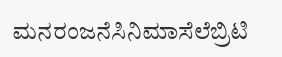ಮನರಂಜನೆಸಿನಿಮಾಸೆಲೆಬ್ರಿಟಿ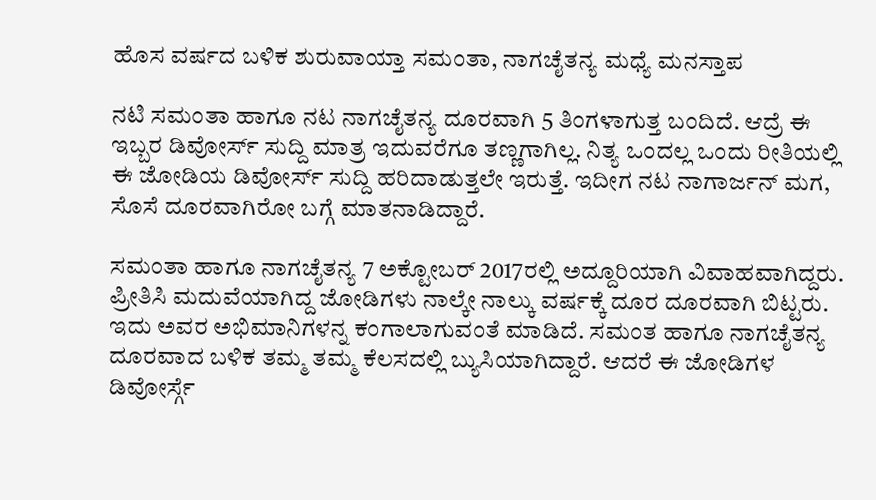ಹೊಸ ವರ್ಷದ ಬಳಿಕ ಶುರುವಾಯ್ತಾ ಸಮಂತಾ, ನಾಗಚೈತನ್ಯ ಮಧ್ಯೆ ಮನಸ್ತಾಪ

ನಟಿ ಸಮಂತಾ ಹಾಗೂ ನಟ ನಾಗಚೈತನ್ಯ ದೂರವಾಗಿ 5 ತಿಂಗಳಾಗುತ್ತ ಬಂದಿದೆ. ಆದ್ರೆ ಈ ಇಬ್ಬರ ಡಿವೋರ್ಸ್ ಸುದ್ದಿ ಮಾತ್ರ ಇದುವರೆಗೂ ತಣ್ಣಗಾಗಿಲ್ಲ. ನಿತ್ಯ ಒಂದಲ್ಲ ಒಂದು ರೀತಿಯಲ್ಲಿ ಈ ಜೋಡಿಯ ಡಿವೋರ್ಸ್ ಸುದ್ದಿ ಹರಿದಾಡುತ್ತಲೇ ಇರುತ್ತೆ. ಇದೀಗ ನಟ ನಾಗಾರ್ಜನ್ ಮಗ, ಸೊಸೆ ದೂರವಾಗಿರೋ ಬಗ್ಗೆ ಮಾತನಾಡಿದ್ದಾರೆ.

ಸಮಂತಾ ಹಾಗೂ ನಾಗಚೈತನ್ಯ 7 ಅಕ್ಟೋಬರ್ 2017ರಲ್ಲಿ ಅದ್ದೂರಿಯಾಗಿ ವಿವಾಹವಾಗಿದ್ದರು. ಪ್ರೀತಿಸಿ ಮದುವೆಯಾಗಿದ್ದ ಜೋಡಿಗಳು ನಾಲ್ಕೇ ನಾಲ್ಕು ವರ್ಷಕ್ಕೆ ದೂರ ದೂರವಾಗಿ ಬಿಟ್ಟರು. ಇದು ಅವರ ಅಭಿಮಾನಿಗಳನ್ನ ಕಂಗಾಲಾಗುವಂತೆ ಮಾಡಿದೆ. ಸಮಂತ ಹಾಗೂ ನಾಗಚೈತನ್ಯ ದೂರವಾದ ಬಳಿಕ ತಮ್ಮ ತಮ್ಮ ಕೆಲಸದಲ್ಲಿ ಬ್ಯುಸಿಯಾಗಿದ್ದಾರೆ. ಆದರೆ ಈ ಜೋಡಿಗಳ ಡಿವೋರ್ಸ್ಗೆ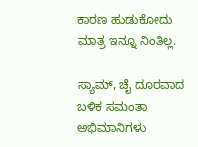ಕಾರಣ ಹುಡುಕೋದು ಮಾತ್ರ ಇನ್ನೂ ನಿಂತಿಲ್ಲ.

ಸ್ಯಾಮ್, ಚೈ ದೂರವಾದ ಬಳಿಕ ಸಮಂತಾ ಅಭಿಮಾನಿಗಳು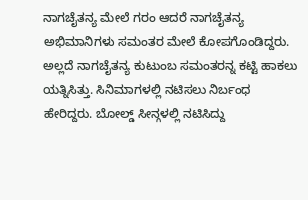ನಾಗಚೈತನ್ಯ ಮೇಲೆ ಗರಂ ಆದರೆ ನಾಗಚೈತನ್ಯ ಅಭಿಮಾನಿಗಳು ಸಮಂತರ ಮೇಲೆ ಕೋಪಗೊಂಡಿದ್ದರು. ಅಲ್ಲದೆ ನಾಗಚೈತನ್ಯ ಕುಟುಂಬ ಸಮಂತರನ್ನ ಕಟ್ಟಿ ಹಾಕಲು ಯತ್ನಿಸಿತ್ತು. ಸಿನಿಮಾಗಳಲ್ಲಿ ನಟಿಸಲು ನಿರ್ಬಂಧ ಹೇರಿದ್ದರು. ಬೋಲ್ಡ್ ಸೀನ್ಗಳಲ್ಲಿ ನಟಿಸಿದ್ದು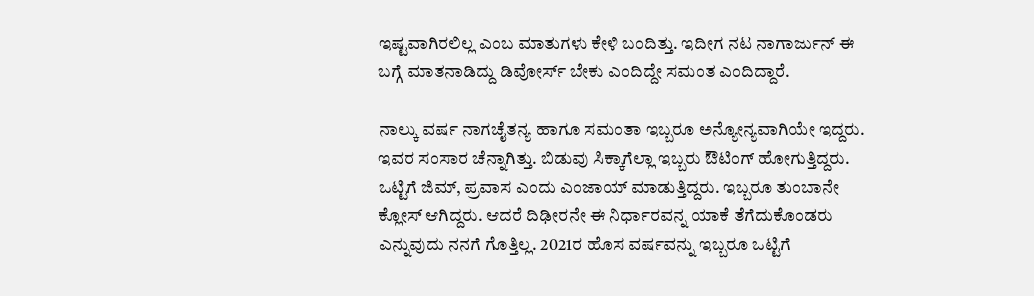ಇಷ್ಟವಾಗಿರಲಿಲ್ಲ ಎಂಬ ಮಾತುಗಳು ಕೇಳಿ ಬಂದಿತ್ತು. ಇದೀಗ ನಟ ನಾಗಾರ್ಜುನ್ ಈ ಬಗ್ಗೆ ಮಾತನಾಡಿದ್ದು ಡಿವೋರ್ಸ್ ಬೇಕು ಎಂದಿದ್ದೇ ಸಮಂತ ಎಂದಿದ್ದಾರೆ.

ನಾಲ್ಕು ವರ್ಷ ನಾಗಚೈತನ್ಯ ಹಾಗೂ ಸಮಂತಾ ಇಬ್ಬರೂ ಅನ್ಯೋನ್ಯವಾಗಿಯೇ ಇದ್ದರು. ಇವರ ಸಂಸಾರ ಚೆನ್ನಾಗಿತ್ತು. ಬಿಡುವು ಸಿಕ್ಕಾಗೆಲ್ಲಾ ಇಬ್ಬರು ಔಟಿಂಗ್ ಹೋಗುತ್ತಿದ್ದರು. ಒಟ್ಟಿಗೆ ಜಿಮ್, ಪ್ರವಾಸ ಎಂದು ಎಂಜಾಯ್ ಮಾಡುತ್ತಿದ್ದರು. ಇಬ್ಬರೂ ತುಂಬಾನೇ ಕ್ಲೋಸ್ ಆಗಿದ್ದರು. ಆದರೆ ದಿಢೀರನೇ ಈ ನಿರ್ಧಾರವನ್ನ ಯಾಕೆ ತೆಗೆದುಕೊಂಡರು ಎನ್ನುವುದು ನನಗೆ ಗೊತ್ತಿಲ್ಲ. 2021ರ ಹೊಸ ವರ್ಷವನ್ನು ಇಬ್ಬರೂ ಒಟ್ಟಿಗೆ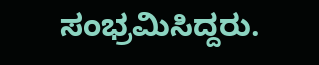ಸಂಭ್ರಮಿಸಿದ್ದರು.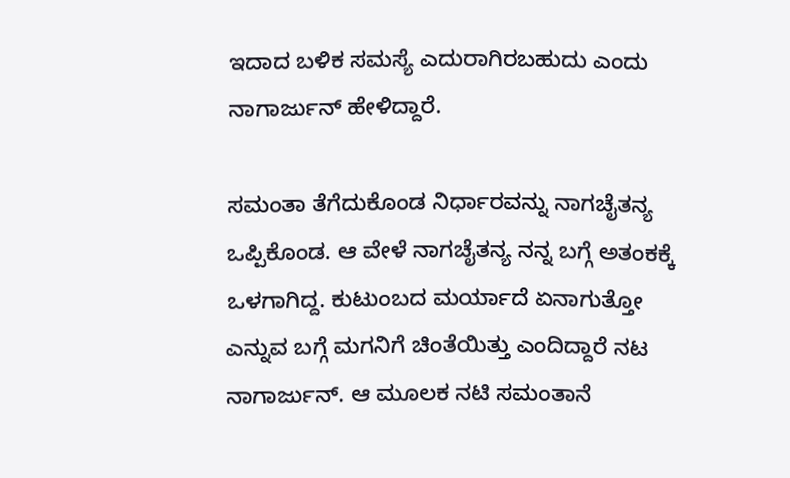ಇದಾದ ಬಳಿಕ ಸಮಸ್ಯೆ ಎದುರಾಗಿರಬಹುದು ಎಂದು ನಾಗಾರ್ಜುನ್ ಹೇಳಿದ್ದಾರೆ.

ಸಮಂತಾ ತೆಗೆದುಕೊಂಡ ನಿರ್ಧಾರವನ್ನು ನಾಗಚೈತನ್ಯ ಒಪ್ಪಿಕೊಂಡ. ಆ ವೇಳೆ ನಾಗಚೈತನ್ಯ ನನ್ನ ಬಗ್ಗೆ ಅತಂಕಕ್ಕೆ ಒಳಗಾಗಿದ್ದ. ಕುಟುಂಬದ ಮರ್ಯಾದೆ ಏನಾಗುತ್ತೋ ಎನ್ನುವ ಬಗ್ಗೆ ಮಗನಿಗೆ ಚಿಂತೆಯಿತ್ತು ಎಂದಿದ್ದಾರೆ ನಟ ನಾಗಾರ್ಜುನ್. ಆ ಮೂಲಕ ನಟಿ ಸಮಂತಾನೆ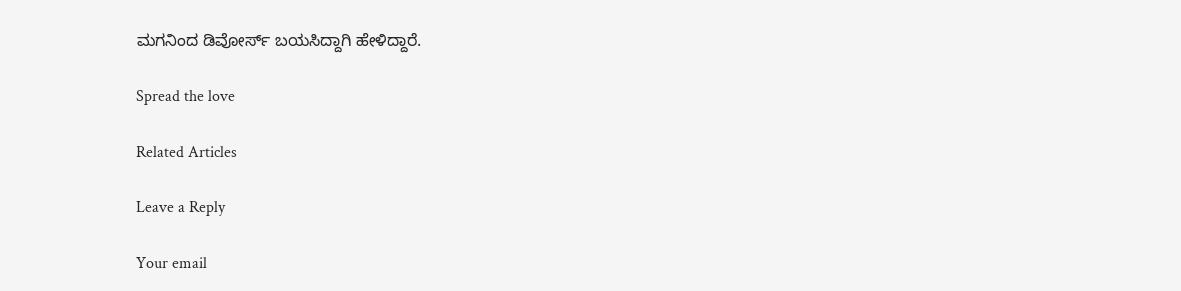ಮಗನಿಂದ ಡಿವೋರ್ಸ್ ಬಯಸಿದ್ದಾಗಿ ಹೇಳಿದ್ದಾರೆ.

Spread the love

Related Articles

Leave a Reply

Your email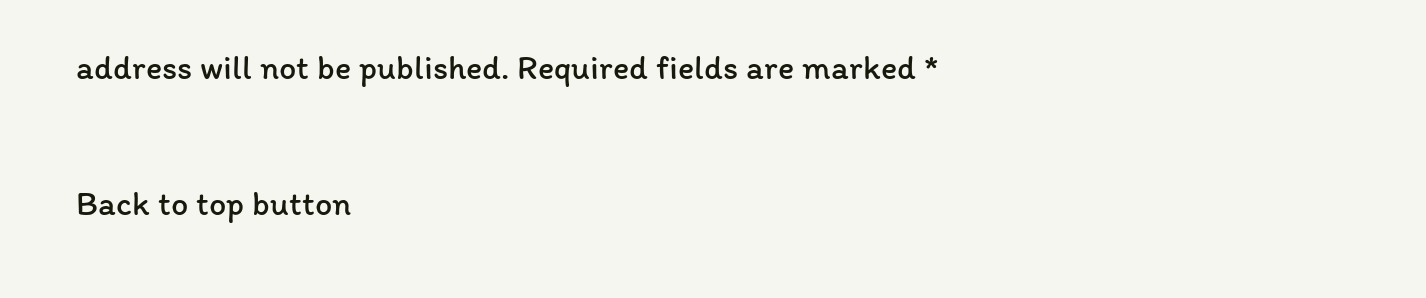address will not be published. Required fields are marked *

Back to top button